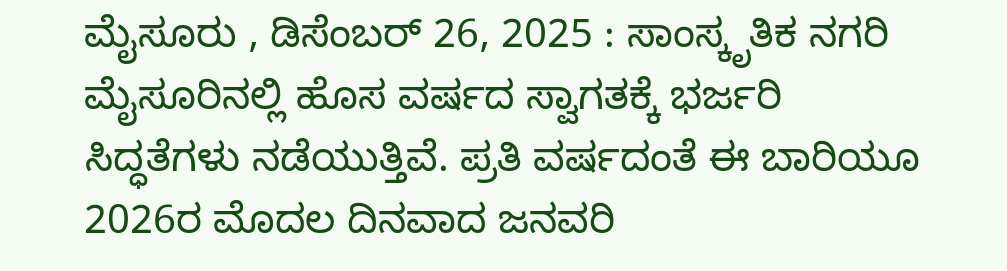ಮೈಸೂರು , ಡಿಸೆಂಬರ್ 26, 2025 : ಸಾಂಸ್ಕೃತಿಕ ನಗರಿ ಮೈಸೂರಿನಲ್ಲಿ ಹೊಸ ವರ್ಷದ ಸ್ವಾಗತಕ್ಕೆ ಭರ್ಜರಿ ಸಿದ್ಧತೆಗಳು ನಡೆಯುತ್ತಿವೆ. ಪ್ರತಿ ವರ್ಷದಂತೆ ಈ ಬಾರಿಯೂ 2026ರ ಮೊದಲ ದಿನವಾದ ಜನವರಿ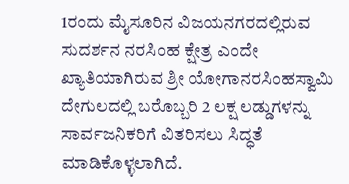1ರಂದು ಮೈಸೂರಿನ ವಿಜಯನಗರದಲ್ಲಿರುವ ಸುದರ್ಶನ ನರಸಿಂಹ ಕ್ಷೇತ್ರ ಎಂದೇ ಖ್ಯಾತಿಯಾಗಿರುವ ಶ್ರೀ ಯೋಗಾನರಸಿಂಹಸ್ವಾಮಿ ದೇಗುಲದಲ್ಲಿ ಬರೊಬ್ಬರಿ 2 ಲಕ್ಷ ಲಡ್ಡುಗಳನ್ನು ಸಾರ್ವಜನಿಕರಿಗೆ ವಿತರಿಸಲು ಸಿದ್ಧತೆ ಮಾಡಿಕೊಳ್ಳಲಾಗಿದೆ.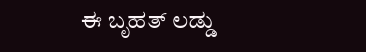ಈ ಬೃಹತ್ ಲಡ್ಡು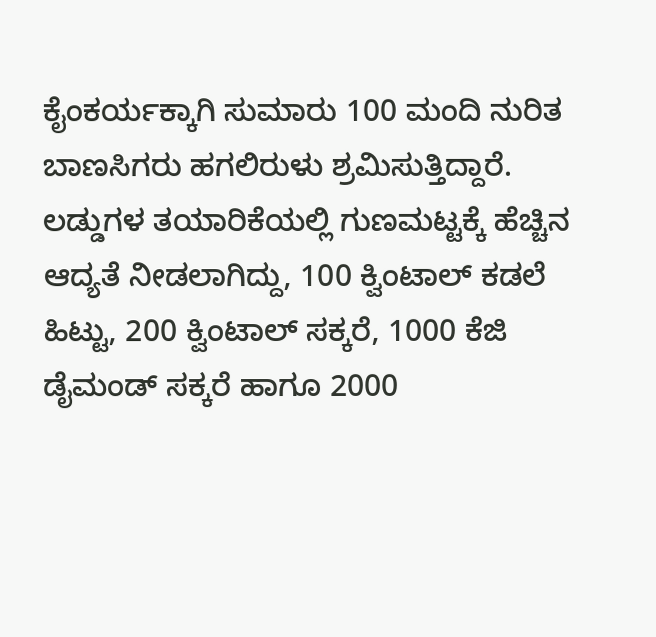ಕೈಂಕರ್ಯಕ್ಕಾಗಿ ಸುಮಾರು 100 ಮಂದಿ ನುರಿತ ಬಾಣಸಿಗರು ಹಗಲಿರುಳು ಶ್ರಮಿಸುತ್ತಿದ್ದಾರೆ. ಲಡ್ಡುಗಳ ತಯಾರಿಕೆಯಲ್ಲಿ ಗುಣಮಟ್ಟಕ್ಕೆ ಹೆಚ್ಚಿನ ಆದ್ಯತೆ ನೀಡಲಾಗಿದ್ದು, 100 ಕ್ವಿಂಟಾಲ್ ಕಡಲೆ ಹಿಟ್ಟು, 200 ಕ್ವಿಂಟಾಲ್ ಸಕ್ಕರೆ, 1000 ಕೆಜಿ ಡೈಮಂಡ್ ಸಕ್ಕರೆ ಹಾಗೂ 2000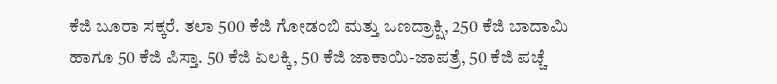ಕೆಜಿ ಬೂರಾ ಸಕ್ಕರೆ. ತಲಾ 500 ಕೆಜಿ ಗೋಡಂಬಿ ಮತ್ತು ಒಣದ್ರಾಕ್ಷಿ, 250 ಕೆಜಿ ಬಾದಾಮಿ ಹಾಗೂ 50 ಕೆಜಿ ಪಿಸ್ತಾ. 50 ಕೆಜಿ ಏಲಕ್ಕಿ, 50 ಕೆಜಿ ಜಾಕಾಯಿ-ಜಾಪತ್ರೆ, 50 ಕೆಜಿ ಪಚ್ಚೆ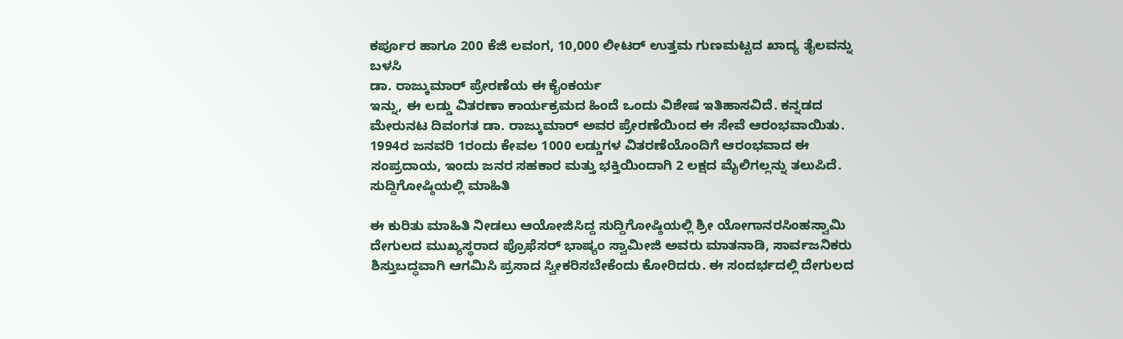ಕರ್ಪೂರ ಹಾಗೂ 200 ಕೆಜಿ ಲವಂಗ, 10,000 ಲೀಟರ್ ಉತ್ತಮ ಗುಣಮಟ್ಟದ ಖಾದ್ಯ ತೈಲವನ್ನು ಬಳಸಿ
ಡಾ. ರಾಜ್ಕುಮಾರ್ ಪ್ರೇರಣೆಯ ಈ ಕೈಂಕರ್ಯ
ಇನ್ನು, ಈ ಲಡ್ಡು ವಿತರಣಾ ಕಾರ್ಯಕ್ರಮದ ಹಿಂದೆ ಒಂದು ವಿಶೇಷ ಇತಿಹಾಸವಿದೆ. ಕನ್ನಡದ ಮೇರುನಟ ದಿವಂಗತ ಡಾ. ರಾಜ್ಕುಮಾರ್ ಅವರ ಪ್ರೇರಣೆಯಿಂದ ಈ ಸೇವೆ ಆರಂಭವಾಯಿತು. 1994ರ ಜನವರಿ 1ರಂದು ಕೇವಲ 1000 ಲಡ್ಡುಗಳ ವಿತರಣೆಯೊಂದಿಗೆ ಆರಂಭವಾದ ಈ ಸಂಪ್ರದಾಯ, ಇಂದು ಜನರ ಸಹಕಾರ ಮತ್ತು ಭಕ್ತಿಯಿಂದಾಗಿ 2 ಲಕ್ಷದ ಮೈಲಿಗಲ್ಲನ್ನು ತಲುಪಿದೆ.
ಸುದ್ದಿಗೋಷ್ಠಿಯಲ್ಲಿ ಮಾಹಿತಿ

ಈ ಕುರಿತು ಮಾಹಿತಿ ನೀಡಲು ಆಯೋಜಿಸಿದ್ದ ಸುದ್ದಿಗೋಷ್ಠಿಯಲ್ಲಿ ಶ್ರೀ ಯೋಗಾನರಸಿಂಹಸ್ವಾಮಿ ದೇಗುಲದ ಮುಖ್ಯಸ್ಥರಾದ ಪ್ರೊಫೆಸರ್ ಭಾಷ್ಯಂ ಸ್ವಾಮೀಜಿ ಅವರು ಮಾತನಾಡಿ, ಸಾರ್ವಜನಿಕರು ಶಿಸ್ತುಬದ್ಧವಾಗಿ ಆಗಮಿಸಿ ಪ್ರಸಾದ ಸ್ವೀಕರಿಸಬೇಕೆಂದು ಕೋರಿದರು. ಈ ಸಂದರ್ಭದಲ್ಲಿ ದೇಗುಲದ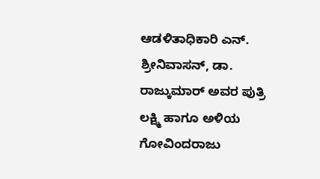ಆಡಳಿತಾಧಿಕಾರಿ ಎನ್. ಶ್ರೀನಿವಾಸನ್, ಡಾ. ರಾಜ್ಕುಮಾರ್ ಅವರ ಪುತ್ರಿ ಲಕ್ಷ್ಮಿ ಹಾಗೂ ಅಳಿಯ ಗೋವಿಂದರಾಜು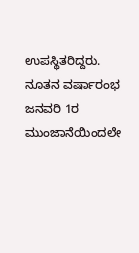ಉಪಸ್ಥಿತರಿದ್ದರು.
ನೂತನ ವರ್ಷಾರಂಭ ಜನವರಿ 1ರ ಮುಂಜಾನೆಯಿಂದಲೇ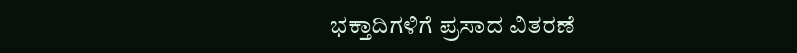ಭಕ್ತಾದಿಗಳಿಗೆ ಪ್ರಸಾದ ವಿತರಣೆ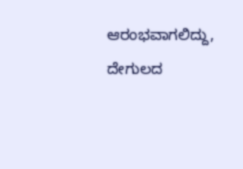ಆರಂಭವಾಗಲಿದ್ದು, ದೇಗುಲದ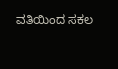ವತಿಯಿಂದ ಸಕಲ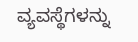ವ್ಯವಸ್ಥೆಗಳನ್ನು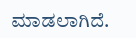ಮಾಡಲಾಗಿದೆ.